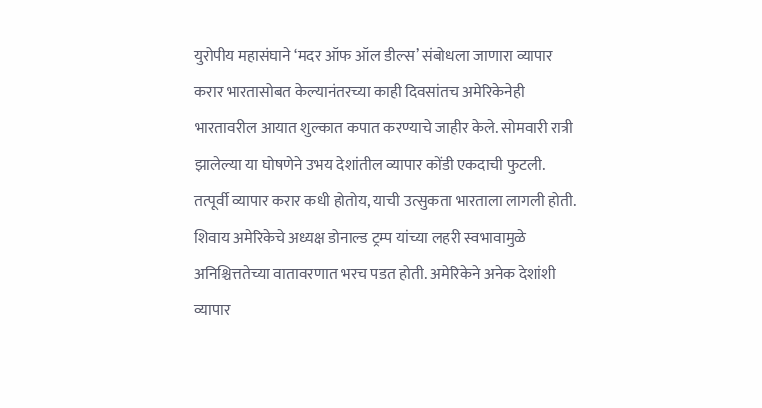युरोपीय महासंघाने ‘मदर ऑफ ऑल डील्स’ संबोधला जाणारा व्यापार करार भारतासोबत केल्यानंतरच्या काही दिवसांतच अमेरिकेनेही भारतावरील आयात शुल्कात कपात करण्याचे जाहीर केले. सोमवारी रात्री झालेल्या या घोषणेने उभय देशांतील व्यापार कोंडी एकदाची फुटली. तत्पूर्वी व्यापार करार कधी होतोय, याची उत्सुकता भारताला लागली होती. शिवाय अमेरिकेचे अध्यक्ष डोनाल्ड ट्रम्प यांच्या लहरी स्वभावामुळे अनिश्चित्ततेच्या वातावरणात भरच पडत होती. अमेरिकेने अनेक देशांशी व्यापार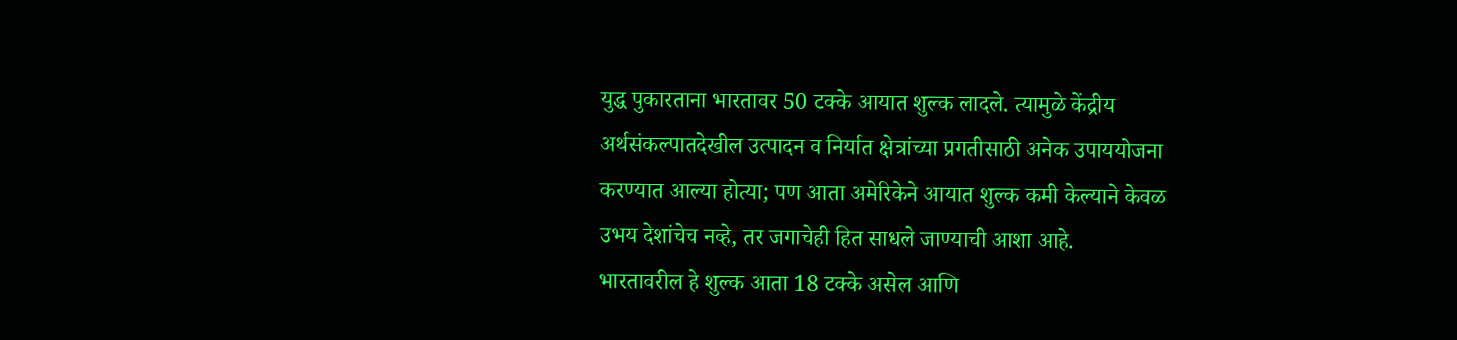युद्ध पुकारताना भारतावर 50 टक्के आयात शुल्क लादले. त्यामुळे केंद्रीय अर्थसंकल्पातदेखील उत्पादन व निर्यात क्षेत्रांच्या प्रगतीसाठी अनेक उपाययोजना करण्यात आल्या होत्या; पण आता अमेरिकेने आयात शुल्क कमी केल्याने केवळ उभय देशांचेच नव्हे, तर जगाचेही हित साधले जाण्याची आशा आहे.
भारतावरील हे शुल्क आता 18 टक्के असेल आणि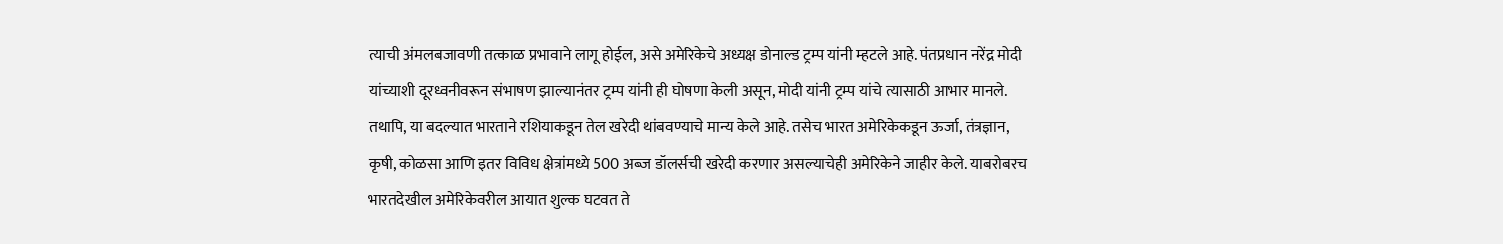त्याची अंमलबजावणी तत्काळ प्रभावाने लागू होईल, असे अमेरिकेचे अध्यक्ष डोनाल्ड ट्रम्प यांनी म्हटले आहे. पंतप्रधान नरेंद्र मोदी यांच्याशी दूरध्वनीवरून संभाषण झाल्यानंतर ट्रम्प यांनी ही घोषणा केली असून, मोदी यांनी ट्रम्प यांचे त्यासाठी आभार मानले. तथापि, या बदल्यात भारताने रशियाकडून तेल खरेदी थांबवण्याचे मान्य केले आहे. तसेच भारत अमेरिकेकडून ऊर्जा, तंत्रज्ञान, कृषी, कोळसा आणि इतर विविध क्षेत्रांमध्ये 500 अब्ज डॉलर्सची खरेदी करणार असल्याचेही अमेरिकेने जाहीर केले. याबरोबरच भारतदेखील अमेरिकेवरील आयात शुल्क घटवत ते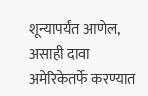शून्यापर्यंत आणेल, असाही दावा अमेरिकेतर्फे करण्यात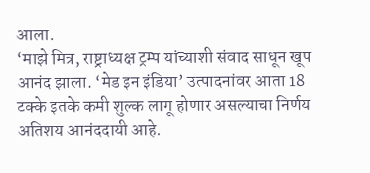आला.
‘माझे मित्र, राष्ट्राध्यक्ष ट्रम्प यांच्याशी संवाद साधून खूप आनंद झाला. ‘मेड इन इंडिया’ उत्पादनांवर आता 18 टक्के इतके कमी शुल्क लागू होणार असल्याचा निर्णय अतिशय आनंददायी आहे.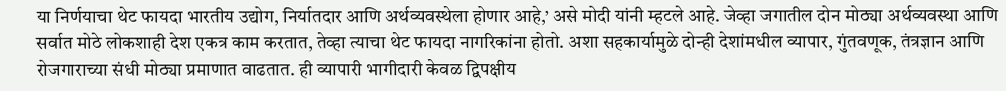या निर्णयाचा थेट फायदा भारतीय उद्योग, निर्यातदार आणि अर्थव्यवस्थेला होणार आहे,’ असे मोदी यांनी म्हटले आहे. जेव्हा जगातील दोन मोठ्या अर्थव्यवस्था आणि सर्वात मोठे लोकशाही देश एकत्र काम करतात, तेव्हा त्याचा थेट फायदा नागरिकांना होतो. अशा सहकार्यामुळे दोन्ही देशांमधील व्यापार, गुंतवणूक, तंत्रज्ञान आणि रोजगाराच्या संधी मोठ्या प्रमाणात वाढतात. ही व्यापारी भागीदारी केवळ द्विपक्षीय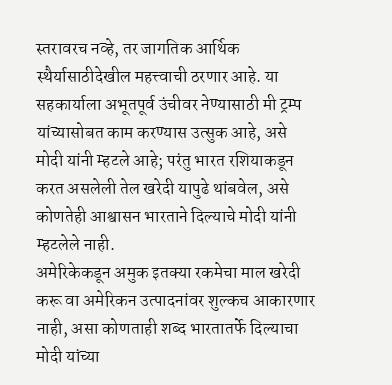स्तरावरच नव्हे, तर जागतिक आर्थिक स्थैर्यासाठीदेखील महत्त्वाची ठरणार आहे. या सहकार्याला अभूतपूर्व उंचीवर नेण्यासाठी मी ट्रम्प यांच्यासोबत काम करण्यास उत्सुक आहे, असे मोदी यांनी म्हटले आहे; परंतु भारत रशियाकडून करत असलेली तेल खरेदी यापुढे थांबवेल, असे कोणतेही आश्वासन भारताने दिल्याचे मोदी यांनी म्हटलेले नाही.
अमेरिकेकडून अमुक इतक्या रकमेचा माल खरेदी करू वा अमेरिकन उत्पादनांवर शुल्कच आकारणार नाही, असा कोणताही शब्द भारतातर्फे दिल्याचा मोदी यांच्या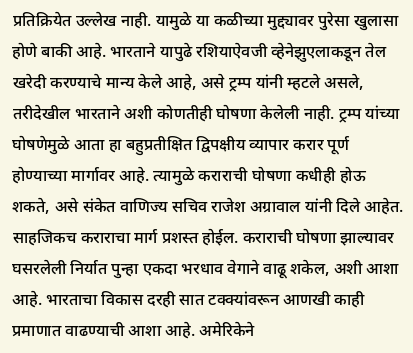प्रतिक्रियेत उल्लेख नाही. यामुळे या कळीच्या मुद्द्यावर पुरेसा खुलासा होणे बाकी आहे. भारताने यापुढे रशियाऐवजी व्हेनेझुएलाकडून तेल खरेदी करण्याचे मान्य केले आहे, असे ट्रम्प यांनी म्हटले असले, तरीदेखील भारताने अशी कोणतीही घोषणा केलेली नाही. ट्रम्प यांच्या घोषणेमुळे आता हा बहुप्रतीक्षित द्विपक्षीय व्यापार करार पूर्ण होण्याच्या मार्गावर आहे. त्यामुळे कराराची घोषणा कधीही होऊ शकते, असे संकेत वाणिज्य सचिव राजेश अग्रावाल यांनी दिले आहेत.
साहजिकच कराराचा मार्ग प्रशस्त होईल. कराराची घोषणा झाल्यावर घसरलेली निर्यात पुन्हा एकदा भरधाव वेगाने वाढू शकेल, अशी आशा आहे. भारताचा विकास दरही सात टक्क्यांवरून आणखी काही प्रमाणात वाढण्याची आशा आहे. अमेरिकेने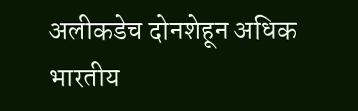अलीकडेच दोनशेहून अधिक भारतीय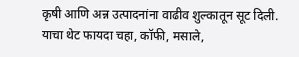कृषी आणि अन्न उत्पादनांना वाढीव शुल्कातून सूट दिली. याचा थेट फायदा चहा, कॉफी, मसाले,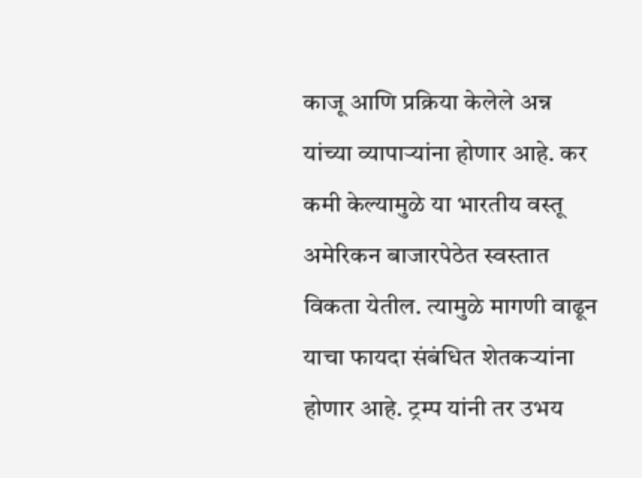काजू आणि प्रक्रिया केलेले अन्न यांच्या व्यापाऱ्यांना होणार आहे. कर कमी केल्यामुळे या भारतीय वस्तू अमेरिकन बाजारपेठेत स्वस्तात विकता येतील. त्यामुळे मागणी वाढून याचा फायदा संबंधित शेतकऱ्यांना होणार आहे. ट्रम्प यांनी तर उभय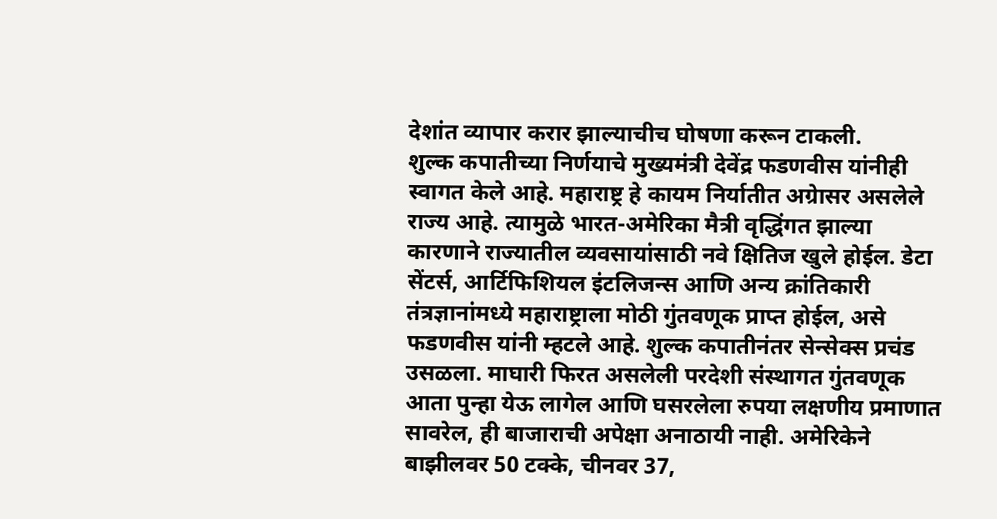देशांत व्यापार करार झाल्याचीच घोषणा करून टाकली.
शुल्क कपातीच्या निर्णयाचे मुख्यमंत्री देवेंद्र फडणवीस यांनीही स्वागत केले आहे. महाराष्ट्र हे कायम निर्यातीत अग्रेासर असलेले राज्य आहे. त्यामुळे भारत-अमेरिका मैत्री वृद्धिंगत झाल्या कारणाने राज्यातील व्यवसायांसाठी नवे क्षितिज खुले होईल. डेटा सेंटर्स, आर्टिफिशियल इंटलिजन्स आणि अन्य क्रांतिकारी तंत्रज्ञानांमध्ये महाराष्ट्राला मोठी गुंतवणूक प्राप्त होईल, असे फडणवीस यांनी म्हटले आहे. शुल्क कपातीनंतर सेन्सेक्स प्रचंड उसळला. माघारी फिरत असलेली परदेशी संस्थागत गुंतवणूक आता पुन्हा येऊ लागेल आणि घसरलेला रुपया लक्षणीय प्रमाणात सावरेल, ही बाजाराची अपेक्षा अनाठायी नाही. अमेरिकेने बाझीलवर 50 टक्के, चीनवर 37,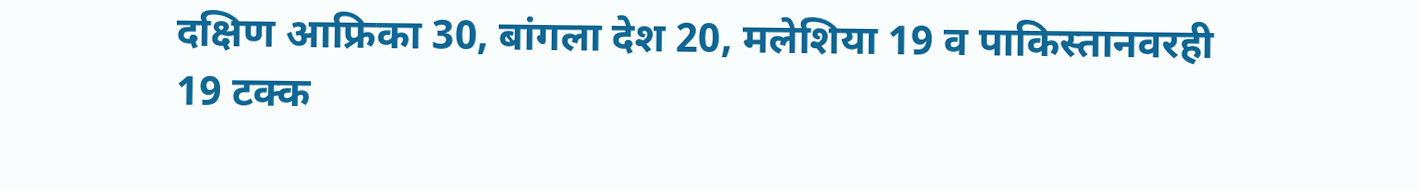दक्षिण आफ्रिका 30, बांगला देश 20, मलेशिया 19 व पाकिस्तानवरही 19 टक्क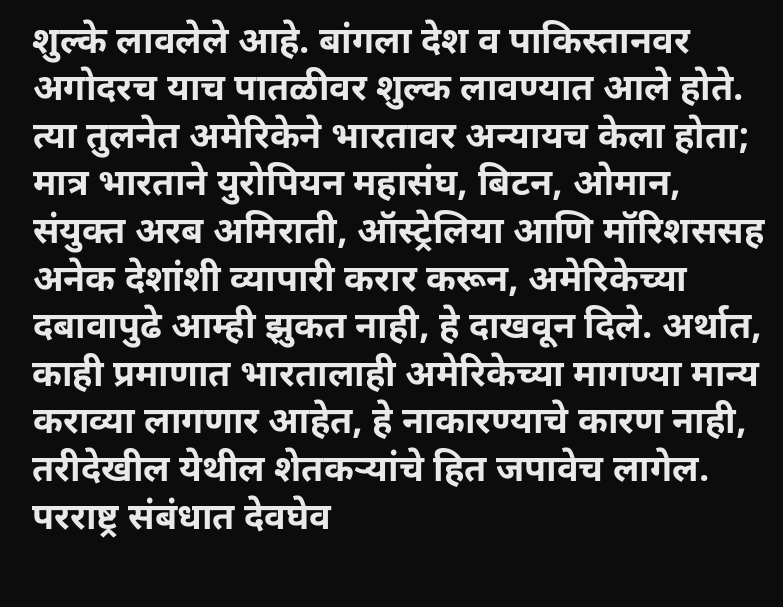शुल्के लावलेले आहे. बांगला देश व पाकिस्तानवर अगोदरच याच पातळीवर शुल्क लावण्यात आले होते. त्या तुलनेत अमेरिकेने भारतावर अन्यायच केला होता; मात्र भारताने युरोपियन महासंघ, बिटन, ओमान, संयुक्त अरब अमिराती, ऑस्ट्रेलिया आणि मॉरिशससह अनेक देशांशी व्यापारी करार करून, अमेरिकेच्या दबावापुढे आम्ही झुकत नाही, हे दाखवून दिले. अर्थात, काही प्रमाणात भारतालाही अमेरिकेच्या मागण्या मान्य कराव्या लागणार आहेत, हे नाकारण्याचे कारण नाही, तरीदेखील येथील शेतकऱ्यांचे हित जपावेच लागेल.
परराष्ट्र संबंधात देवघेव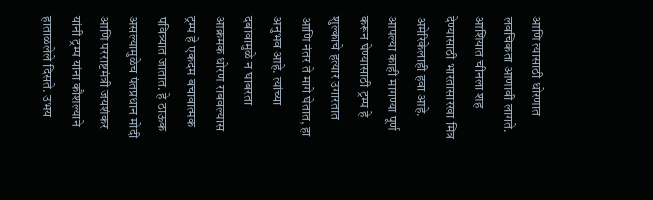आणि त्यासाठी धोरणात लवचिकता आणावी लागते. आशियात चीनला शह देण्यासाठी भारतासारखा मित्र अमेरिकेलाही हवा आहे. आपल्या काही मागण्या पूर्ण करून घेण्यासाठी ट्रम्प हे शुल्काचे हत्यार उगारतात आणि नंतर ते मागे घेतात, हा अनुभव आहे. त्यांच्या दबावामुळे न घाबरता आक्रमक धोरण राबवल्यास ट्रम्प हे एकदम बचावात्मक पवित्र्यात जातात. हे ठाऊक असल्यामुळेच पंतप्रधान मोदी आणि परराष्टमंत्री जयशंकर यांनी ट्रम्प यांना कौशल्याने हाताळलेले दिसते. उभय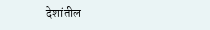देशांतील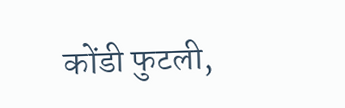कोंडी फुटली,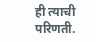ही त्याची परिणती.